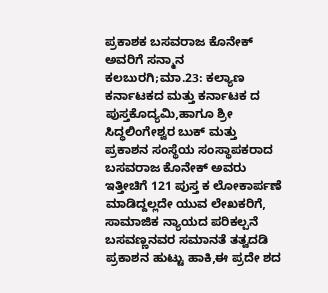ಪ್ರಕಾಶಕ ಬಸವರಾಜ ಕೊನೇಕ್ ಅವರಿಗೆ ಸನ್ಮಾನ
ಕಲಬುರಗಿ;ಮಾ.23: ಕಲ್ಯಾಣ ಕರ್ನಾಟಕದ ಮತ್ತು ಕರ್ನಾಟಕ ದ ಪುಸ್ತಕೊದ್ಯಮಿ,ಹಾಗೂ ಶ್ರೀ ಸಿದ್ಧಲಿಂಗೇಶ್ವರ ಬುಕ್ ಮತ್ತು ಪ್ರಕಾಶನ ಸಂಸ್ಥೆಯ ಸಂಸ್ಥಾಪಕರಾದ ಬಸವರಾಜ ಕೊನೇಕ್ ಅವರು ಇತ್ತೀಚಿಗೆ 121 ಪುಸ್ತ ಕ ಲೋಕಾರ್ಪಣೆ ಮಾಡಿದ್ದಲ್ಲದೇ ಯುವ ಲೇಖಕರಿಗೆ, ಸಾಮಾಜಿಕ ನ್ಯಾಯದ ಪರಿಕಲ್ಪನೆ ಬಸವಣ್ಣನವರ ಸಮಾನತೆ ತತ್ವದಡಿ ಪ್ರಕಾಶನ ಹುಟ್ಟು ಹಾಕಿ,ಈ ಪ್ರದೇ ಶದ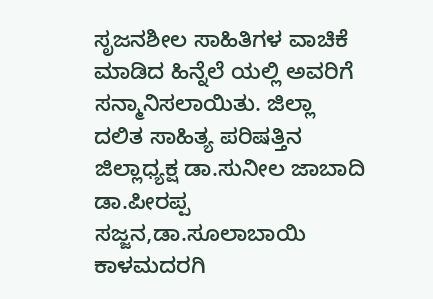ಸೃಜನಶೀಲ ಸಾಹಿತಿಗಳ ವಾಚಿಕೆ ಮಾಡಿದ ಹಿನ್ನೆಲೆ ಯಲ್ಲಿ ಅವರಿಗೆ ಸನ್ಮಾನಿಸಲಾಯಿತು. ಜಿಲ್ಲಾ ದಲಿತ ಸಾಹಿತ್ಯ ಪರಿಷತ್ತಿನ ಜಿಲ್ಲಾಧ್ಯಕ್ಷ ಡಾ.ಸುನೀಲ ಜಾಬಾದಿ ಡಾ.ಪೀರಪ್ಪ ಸಜ್ಜನ,ಡಾ.ಸೂಲಾಬಾಯಿ ಕಾಳಮದರಗಿ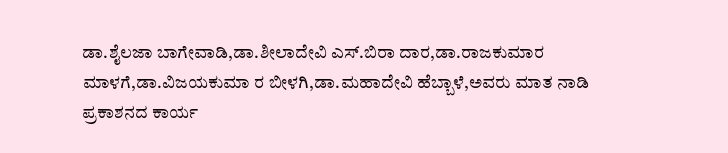ಡಾ.ಶೈಲಜಾ ಬಾಗೇವಾಡಿ,ಡಾ.ಶೀಲಾದೇವಿ ಎಸ್.ಬಿರಾ ದಾರ,ಡಾ.ರಾಜಕುಮಾರ ಮಾಳಗೆ,ಡಾ.ವಿಜಯಕುಮಾ ರ ಬೀಳಗಿ,ಡಾ.ಮಹಾದೇವಿ ಹೆಬ್ಬಾಳೆ,ಅವರು ಮಾತ ನಾಡಿ ಪ್ರಕಾಶನದ ಕಾರ್ಯ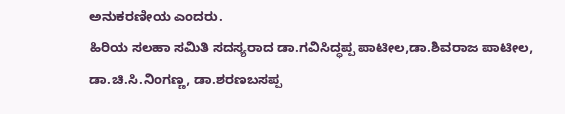ಅನುಕರಣೀಯ ಎಂದರು.
ಹಿರಿಯ ಸಲಹಾ ಸಮಿತಿ ಸದಸ್ಯರಾದ ಡಾ.ಗವಿಸಿದ್ಧಪ್ಪ ಪಾಟೀಲ,ಡಾ.ಶಿವರಾಜ ಪಾಟೀಲ, ಡಾ.ಚಿ.ಸಿ.ನಿಂಗಣ್ಣ, ಡಾ.ಶರಣಬಸಪ್ಪ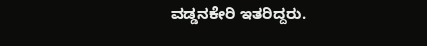ವಡ್ಡನಕೇರಿ ಇತರಿದ್ದರು.